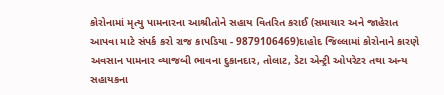કોરોનામાં મૃત્યુ પામનારના આશ્રીતોને સહાય વિતરિત કરાઈ (સમાચાર અને જાહેરાત આપવા માટે સંપર્ક કરો રાજ કાપડિયા - 9879106469)દાહોદ જિલ્લામાં કોરોનાને કારણે અવસાન પામનાર વ્યાજબી ભાવના દુકાનદાર, તોલાટ, ડેટા એન્ટ્રી ઓપરેટર તથા અન્ય સહાયકના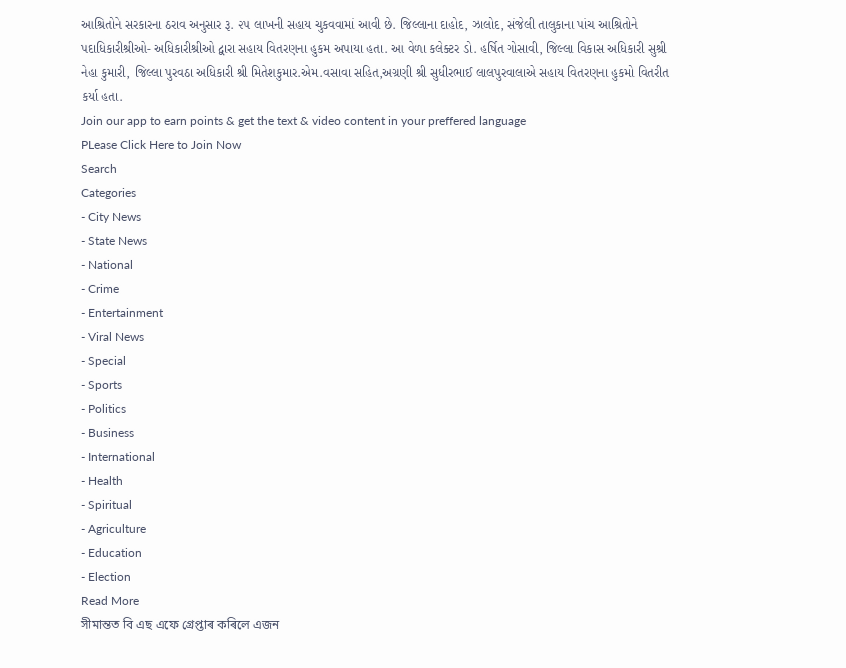આશ્રિતોને સરકારના ઠરાવ અનુસાર રૂ. ૨૫ લાખની સહાય ચુકવવામાં આવી છે. જિલ્લાના દાહોદ, ઝાલોદ, સંજેલી તાલુકાના પાંચ આશ્રિતોને પદાધિકારીશ્રીઓ- અધિકારીશ્રીઓ દ્વારા સહાય વિતરણના હુકમ અપાયા હતા. આ વેળા કલેક્ટર ડો. હર્ષિત ગોસાવી, જિલ્લા વિકાસ અધિકારી સુશ્રી નેહા કુમારી, જિલ્લા પુરવઠા અધિકારી શ્રી મિતેશકુમાર.એમ.વસાવા સહિત,અગ્રણી શ્રી સુધીરભાઈ લાલપુરવાલાએ સહાય વિતરણના હુકમો વિતરીત કર્યા હતા.
Join our app to earn points & get the text & video content in your preffered language
PLease Click Here to Join Now
Search
Categories
- City News
- State News
- National
- Crime
- Entertainment
- Viral News
- Special
- Sports
- Politics
- Business
- International
- Health
- Spiritual
- Agriculture
- Education
- Election
Read More
সীমান্তত বি এছ এফে গ্ৰেপ্তাৰ কৰিলে এজন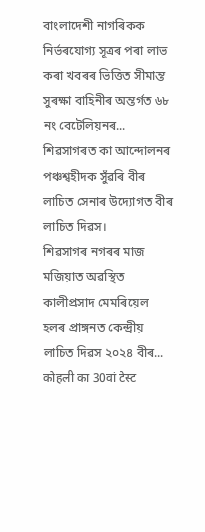বাংলাদেশী নাগৰিকক
নিৰ্ভৰযোগ্য সূত্ৰৰ পৰা লাভ কৰা খবৰৰ ভিত্তিত সীমান্ত সুৰক্ষা বাহিনীৰ অন্তৰ্গত ৬৮ নং বেটেলিয়নৰ...
শিৱসাগৰত কা আন্দোলনৰ পঞ্চশ্বহীদক সুঁৱৰি বীৰ লাচিত সেনাৰ উদ্যোগত বীৰ লাচিত দিৱস।
শিৱসাগৰ নগৰৰ মাজ মজিয়াত অৱস্থিত কালীপ্ৰসাদ মেমৰিয়েল হলৰ প্ৰাঙ্গনত কেন্দ্ৰীয় লাচিত দিৱস ২০২৪ বীৰ...
कोहली का 30वां टेस्ट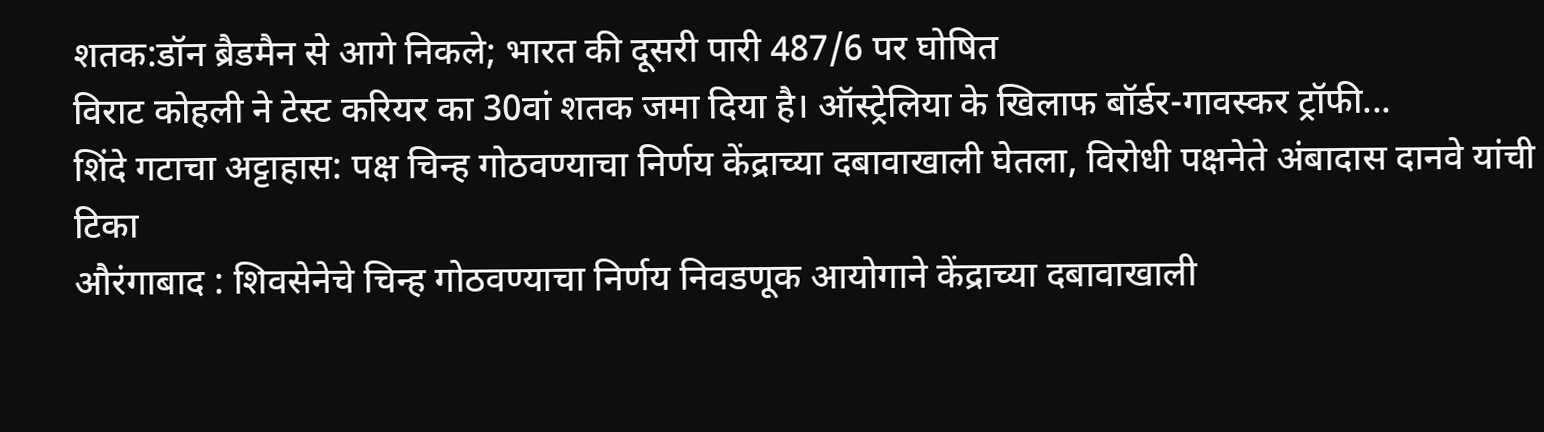शतक:डॉन ब्रैडमैन से आगे निकले; भारत की दूसरी पारी 487/6 पर घोषित
विराट कोहली ने टेस्ट करियर का 30वां शतक जमा दिया है। ऑस्ट्रेलिया के खिलाफ बॉर्डर-गावस्कर ट्रॉफी...
शिंदे गटाचा अट्टाहास: पक्ष चिन्ह गोठवण्याचा निर्णय केंद्राच्या दबावाखाली घेतला, विरोधी पक्षनेते अंबादास दानवे यांची टिका
औरंगाबाद : शिवसेनेचे चिन्ह गोठवण्याचा निर्णय निवडणूक आयोगाने केंद्राच्या दबावाखाली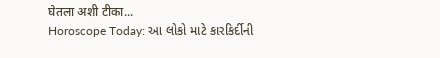घेतला अशी टीका...
Horoscope Today: આ લોકો માટે કારકિર્દીની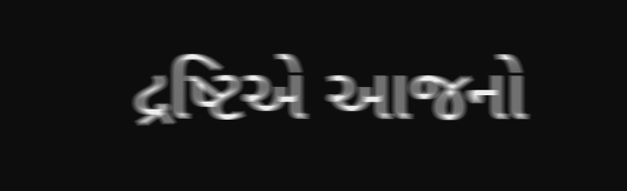દ્રષ્ટિએ આજનો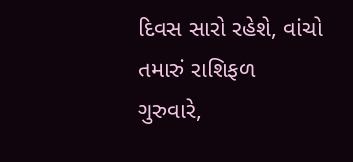દિવસ સારો રહેશે, વાંચો તમારું રાશિફળ
ગુરુવારે,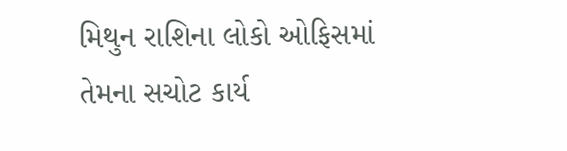મિથુન રાશિના લોકો ઓફિસમાં તેમના સચોટ કાર્ય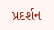પ્રદર્શન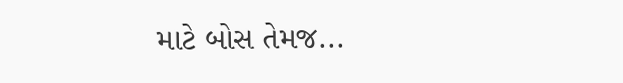માટે બોસ તેમજ...